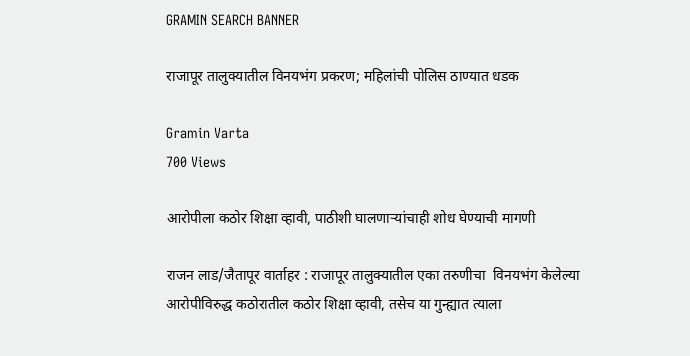GRAMIN SEARCH BANNER

राजापूर तालुक्यातील विनयभंग प्रकरण; महिलांची पोलिस ठाण्यात धडक

Gramin Varta
700 Views

आरोपीला कठोर शिक्षा व्हावी, पाठीशी घालणाऱ्यांचाही शोध घेण्याची मागणी

राजन लाड/जैतापूर वार्ताहर : राजापूर तालुक्यातील एका तरुणीचा  विनयभंग केलेल्या आरोपीविरुद्ध कठोरातील कठोर शिक्षा व्हावी, तसेच या गुन्ह्यात त्याला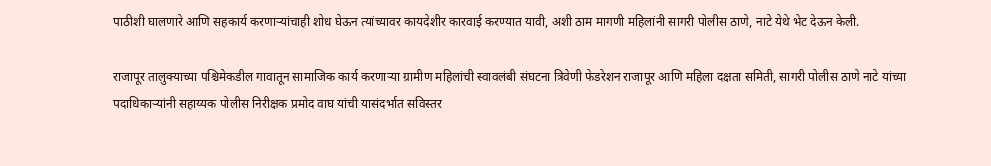पाठीशी घालणारे आणि सहकार्य करणाऱ्यांचाही शोध घेऊन त्यांच्यावर कायदेशीर कारवाई करण्यात यावी, अशी ठाम मागणी महिलांनी सागरी पोलीस ठाणे, नाटे येथे भेट देऊन केली.

राजापूर तालुक्याच्या पश्चिमेकडील गावातून सामाजिक कार्य करणाऱ्या ग्रामीण महिलांची स्वावलंबी संघटना त्रिवेणी फेडरेशन राजापूर आणि महिला दक्षता समिती, सागरी पोलीस ठाणे नाटे यांच्या पदाधिकाऱ्यांनी सहाय्यक पोलीस निरीक्षक प्रमोद वाघ यांची यासंदर्भात सविस्तर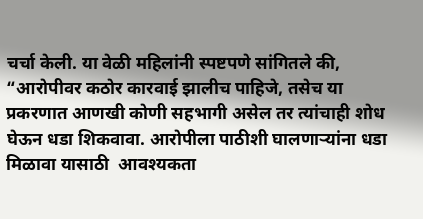चर्चा केली. या वेळी महिलांनी स्पष्टपणे सांगितले की, “आरोपीवर कठोर कारवाई झालीच पाहिजे, तसेच या प्रकरणात आणखी कोणी सहभागी असेल तर त्यांचाही शोध घेऊन धडा शिकवावा. आरोपीला पाठीशी घालणाऱ्यांना धडा मिळावा यासाठी  आवश्यकता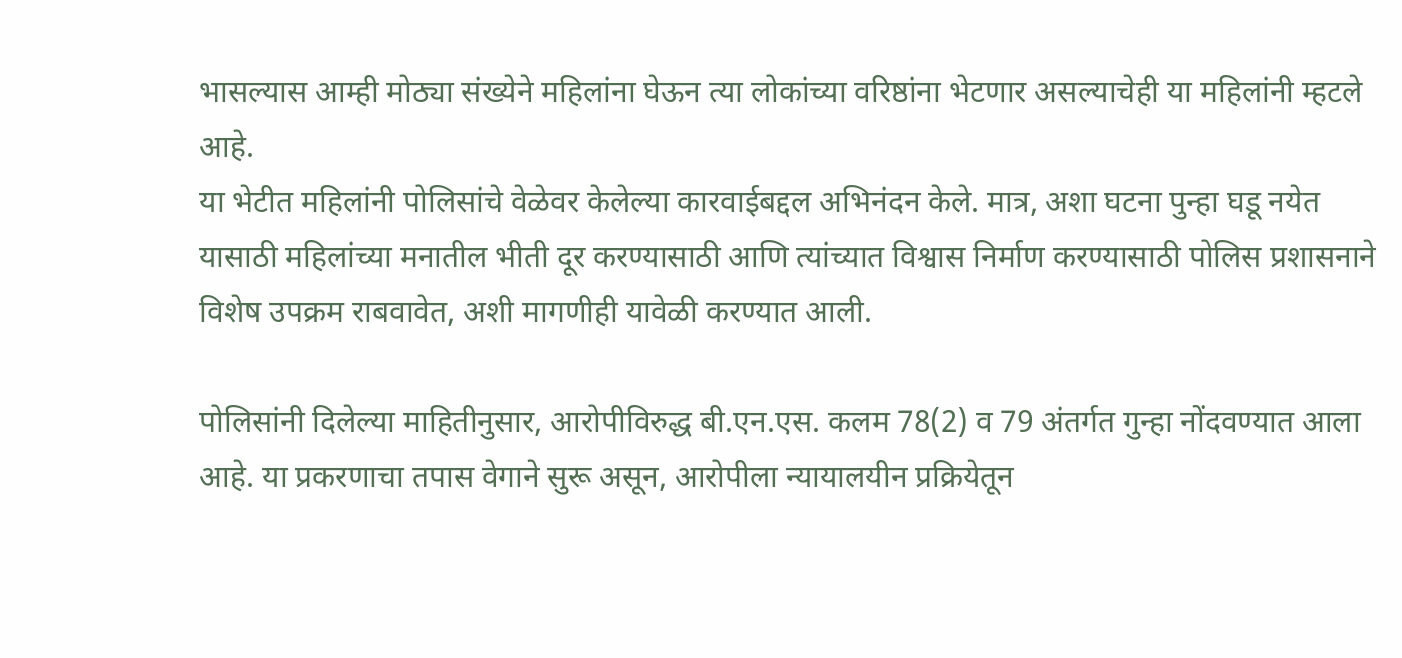भासल्यास आम्ही मोठ्या संख्येने महिलांना घेऊन त्या लोकांच्या वरिष्ठांना भेटणार असल्याचेही या महिलांनी म्हटले आहे.
या भेटीत महिलांनी पोलिसांचे वेळेवर केलेल्या कारवाईबद्दल अभिनंदन केले. मात्र, अशा घटना पुन्हा घडू नयेत यासाठी महिलांच्या मनातील भीती दूर करण्यासाठी आणि त्यांच्यात विश्वास निर्माण करण्यासाठी पोलिस प्रशासनाने विशेष उपक्रम राबवावेत, अशी मागणीही यावेळी करण्यात आली.

पोलिसांनी दिलेल्या माहितीनुसार, आरोपीविरुद्ध बी.एन.एस. कलम 78(2) व 79 अंतर्गत गुन्हा नोंदवण्यात आला आहे. या प्रकरणाचा तपास वेगाने सुरू असून, आरोपीला न्यायालयीन प्रक्रियेतून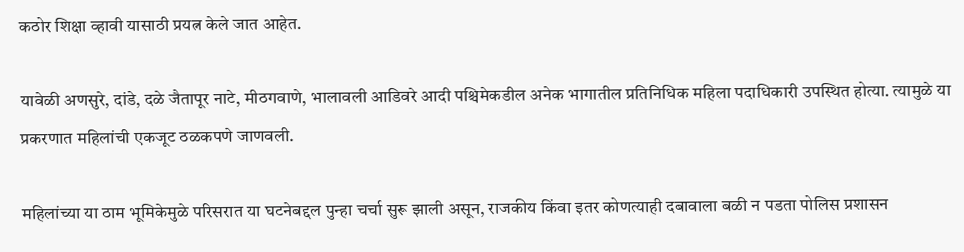कठोर शिक्षा व्हावी यासाठी प्रयत्न केले जात आहेत.

यावेळी अणसुरे, दांडे, दळे जैतापूर नाटे, मीठगवाणे, भालावली आडिवरे आदी पश्चिमेकडील अनेक भागातील प्रतिनिधिक महिला पदाधिकारी उपस्थित होत्या. त्यामुळे या प्रकरणात महिलांची एकजूट ठळकपणे जाणवली.

महिलांच्या या ठाम भूमिकेमुळे परिसरात या घटनेबद्दल पुन्हा चर्चा सुरू झाली असून, राजकीय किंवा इतर कोणत्याही दबावाला बळी न पडता पोलिस प्रशासन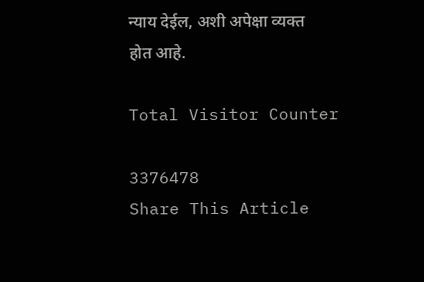न्याय देईल, अशी अपेक्षा व्यक्त होत आहे.

Total Visitor Counter

3376478
Share This Article